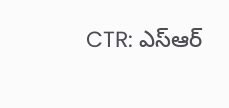CTR: ఎస్ఆర్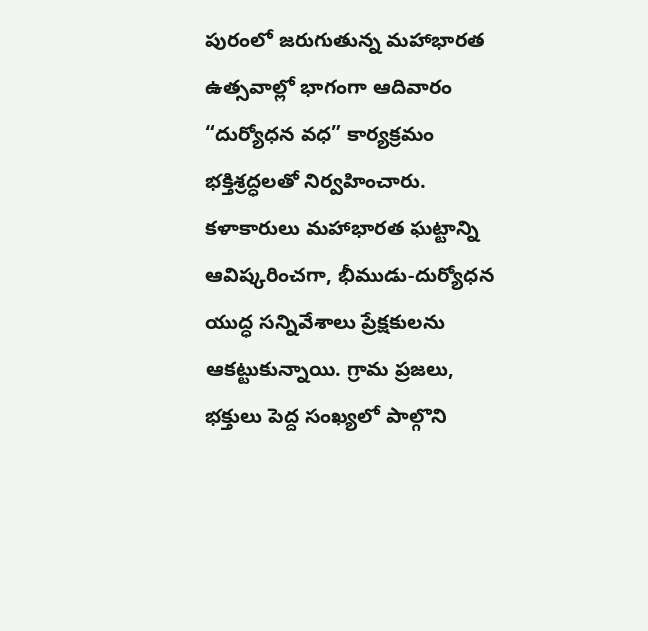పురంలో జరుగుతున్న మహాభారత ఉత్సవాల్లో భాగంగా ఆదివారం “దుర్యోధన వధ” కార్యక్రమం భక్తిశ్రద్ధలతో నిర్వహించారు. కళాకారులు మహాభారత ఘట్టాన్ని ఆవిష్కరించగా, భీముడు-దుర్యోధన యుద్ధ సన్నివేశాలు ప్రేక్షకులను ఆకట్టుకున్నాయి. గ్రామ ప్రజలు, భక్తులు పెద్ద సంఖ్యలో పాల్గొని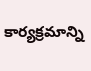కార్యక్రమాన్ని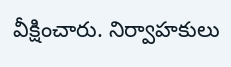వీక్షించారు. నిర్వాహకులు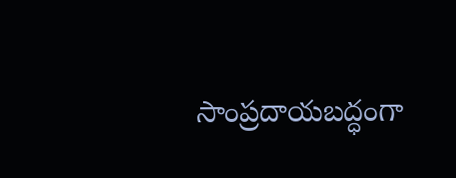సాంప్రదాయబద్ధంగా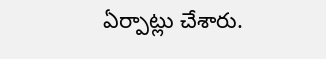ఏర్పాట్లు చేశారు.